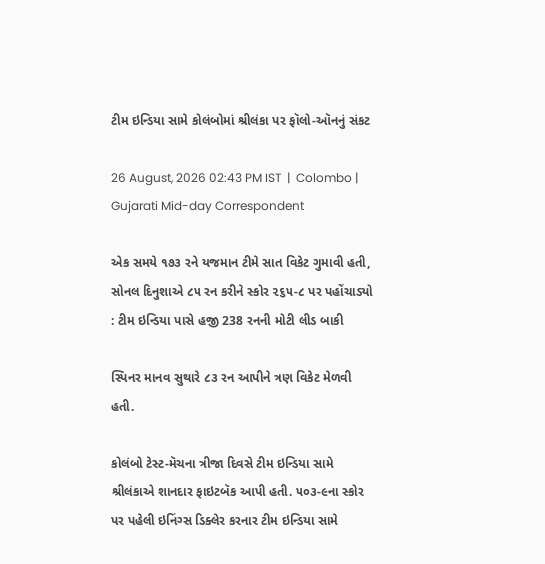ટીમ ઇન્ડિયા સામે કોલંબોમાં શ્રીલંકા પર ફૉલો-ઑનનું સંકટ

26 August, 2026 02:43 PM IST  |  Colombo | Gujarati Mid-day Correspondent

એક સમયે ૧૭૩ રને યજમાન ટીમે સાત વિકેટ ગુમાવી હતી, સોનલ દિનુશાએ ૮૫ રન કરીને સ્કોર ૨૬૫-૮ પર પહોંચાડ્યો : ટીમ ઇન્ડિયા પાસે હજી 238 રનની મોટી લીડ બાકી

સ્પિનર માનવ સુથારે ૮૩ રન આપીને ત્રણ વિકેટ મેળવી હતી.

કોલંબો ટેસ્ટ-મૅચના ત્રીજા દિવસે ટીમ ઇન્ડિયા સામે શ્રીલંકાએ શાનદાર ફાઇટબૅક આપી હતી. ૫૦૩-૯ના સ્કોર પર પહેલી ઇનિંગ્સ ડિક્લેર કરનાર ટીમ ઇન્ડિયા સામે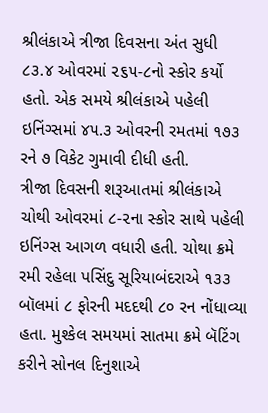શ્રીલંકાએ ત્રીજા દિવસના અંત સુધી ૮૩.૪ ઓવરમાં ૨૬૫-૮નો સ્કોર કર્યો હતો. એક સમયે શ્રીલંકાએ પહેલી ઇનિંગ્સમાં ૪૫.૩ ઓવરની રમતમાં ૧૭૩ રને ૭ વિકેટ ગુમાવી દીધી હતી.
ત્રીજા દિવસની શરૂઆતમાં શ્રીલંકાએ ચોથી ઓવરમાં ૮-૨ના સ્કોર સાથે પહેલી ઇનિંગ્સ આગળ વધારી હતી. ચોથા ક્રમે રમી રહેલા પસિંદુ સૂરિયાબંદરાએ ૧૩૩ બૉલમાં ૮ ફોરની મદદથી ૮૦ રન નોંધાવ્યા હતા. મુશ્કેલ સમયમાં સાતમા ક્રમે બૅટિંગ કરીને સોનલ દિનુશાએ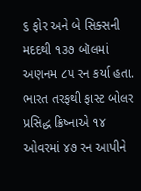૬ ફોર અને બે સિક્સની મદદથી ૧૩૭ બૉલમાં અણનમ ૮૫ રન કર્યા હતા.
ભારત તરફથી ફાસ્ટ બોલર પ્રસિદ્ધ ક્રિષ્નાએ ૧૪ ઓવરમાં ૪૭ રન આપીને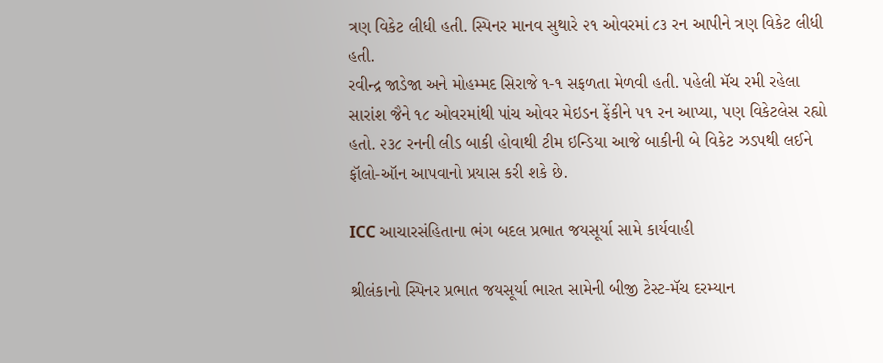ત્રણ વિકેટ લીધી હતી. સ્પિનર માનવ સુથારે ૨૧ ઓવરમાં ૮૩ રન આપીને ત્રણ વિકેટ લીધી હતી.
રવીન્દ્ર જાડેજા અને મોહમ્મદ સિરાજે ૧-૧ સફળતા મેળવી હતી. પહેલી મૅચ રમી રહેલા સારાંશ જૈને ૧૮ ઓવરમાંથી પાંચ ઓવર મેઇડન ફેંકીને ૫૧ રન આપ્યા, પણ વિકેટલેસ રહ્યો હતો. ૨૩૮ રનની લીડ બાકી હોવાથી ટીમ ઇન્ડિયા આજે બાકીની બે વિકેટ ઝડપથી લઈને ફૉલો-ઑન આપવાનો પ્રયાસ કરી શકે છે.

ICC આચારસંહિતાના ભંગ બદલ પ્રભાત જયસૂર્યા સામે કાર્યવાહી

શ્રીલંકાનો સ્પિનર પ્રભાત જયસૂર્યા ભારત સામેની બીજી ટેસ્ટ-મૅચ દરમ્યાન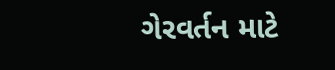ગેરવર્તન માટે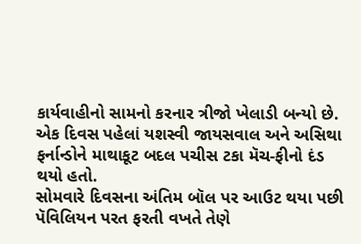કાર્યવાહીનો સામનો કરનાર ત્રીજો ખેલાડી બન્યો છે. એક દિવસ પહેલાં યશસ્વી જાયસવાલ અને અસિથા ફર્નાન્ડોને માથાકૂટ બદલ પચીસ ટકા મૅચ-ફીનો દંડ થયો હતો.
સોમવારે દિવસના અંતિમ બૉલ પર આઉટ થયા પછી પૅવિલિયન પરત ફરતી વખતે તેણે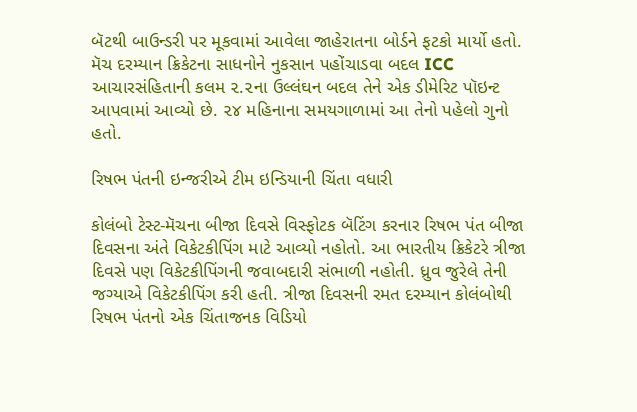બૅટથી બાઉન્ડરી પર મૂકવામાં આવેલા જાહેરાતના બોર્ડને ફટકો માર્યો હતો. મૅચ દરમ્યાન ક્રિકેટના સાધનોને નુકસાન પહોંચાડવા બદલ ICC આચારસંહિતાની કલમ ૨.૨ના ઉલ્લંઘન બદલ તેને એક ડીમેરિટ પૉઇન્ટ આપવામાં આવ્યો છે. ૨૪ મહિનાના સમયગાળામાં આ તેનો પહેલો ગુનો હતો.

રિષભ પંતની ઇન્જરીએ ટીમ ઇન્ડિયાની ચિંતા વધારી

કોલંબો ટેસ્ટ-મૅચના બીજા દિવસે વિસ્ફોટક બૅટિંગ કરનાર રિષભ પંત બીજા દિવસના અંતે વિકેટકીપિંગ માટે આવ્યો નહોતો. આ ભારતીય ક્રિકેટરે ત્રીજા દિવસે પણ વિકેટકીપિંગની જવાબદારી સંભાળી નહોતી. ધ્રુવ જુરેલે તેની જગ્યાએ વિકેટકીપિંગ કરી હતી. ત્રીજા દિવસની રમત દરમ્યાન કોલંબોથી રિષભ પંતનો એક ચિંતાજનક વિડિયો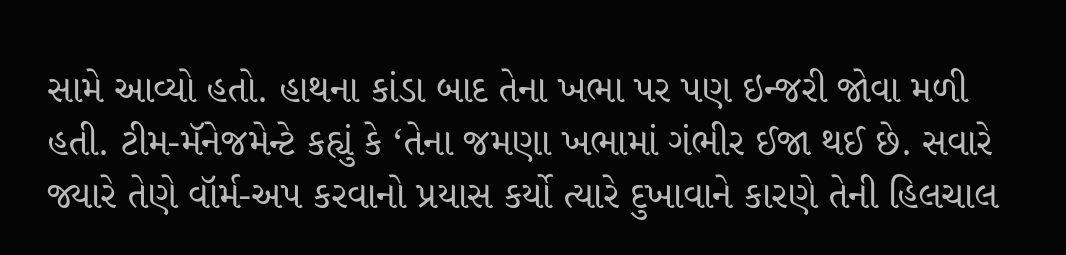સામે આવ્યો હતો. હાથના કાંડા બાદ તેના ખભા પર પણ ઇન્જરી જોવા મળી હતી. ટીમ-મૅનેજમેન્ટે કહ્યું કે ‘તેના જમણા ખભામાં ગંભીર ઈજા થઈ છે. સવારે જ્યારે તેણે વૉર્મ-અપ કરવાનો પ્રયાસ કર્યો ત્યારે દુખાવાને કારણે તેની હિલચાલ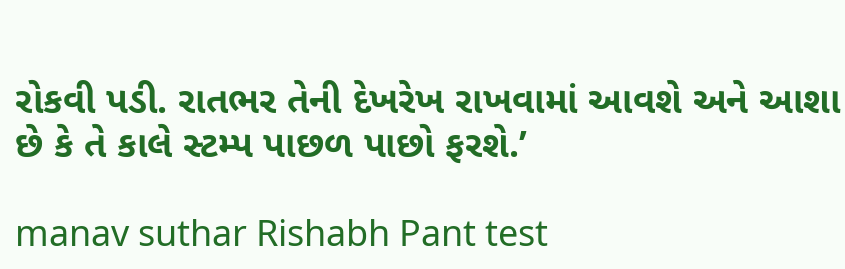રોકવી પડી. રાતભર તેની દેખરેખ રાખવામાં આવશે અને આશા છે કે તે કાલે સ્ટમ્પ પાછળ પાછો ફરશે.’

manav suthar Rishabh Pant test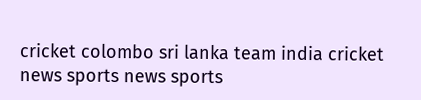cricket colombo sri lanka team india cricket news sports news sports